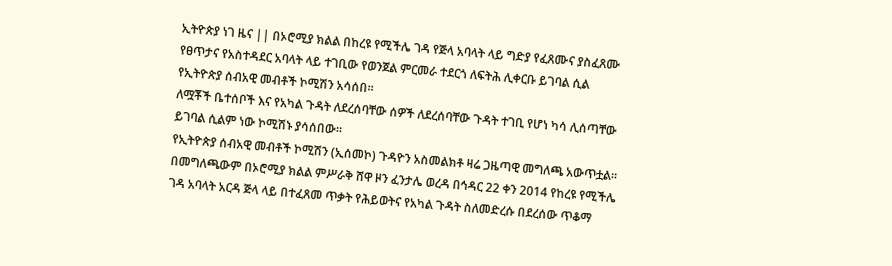ኢትዮጵያ ነገ ዜና || በኦሮሚያ ክልል በከረዩ የሚችሌ ገዳ የጅላ አባላት ላይ ግድያ የፈጸሙና ያስፈጸሙ የፀጥታና የአስተዳደር አባላት ላይ ተገቢው የወንጀል ምርመራ ተደርጎ ለፍትሕ ሊቀርቡ ይገባል ሲል የኢትዮጵያ ሰብአዊ መብቶች ኮሚሽን አሳሰበ።
ለሟቾች ቤተሰቦች እና የአካል ጉዳት ለደረሰባቸው ሰዎች ለደረሰባቸው ጉዳት ተገቢ የሆነ ካሳ ሊሰጣቸው ይገባል ሲልም ነው ኮሚሽኑ ያሳሰበው።
የኢትዮጵያ ሰብአዊ መብቶች ኮሚሽን (ኢሰመኮ) ጉዳዮን አስመልክቶ ዛሬ ጋዜጣዊ መግለጫ አውጥቷል።
በመግለጫውም በኦሮሚያ ክልል ምሥራቅ ሸዋ ዞን ፈንታሌ ወረዳ በኅዳር 22 ቀን 2014 የከረዩ የሚችሌ ገዳ አባላት አርዳ ጅላ ላይ በተፈጸመ ጥቃት የሕይወትና የአካል ጉዳት ስለመድረሱ በደረሰው ጥቆማ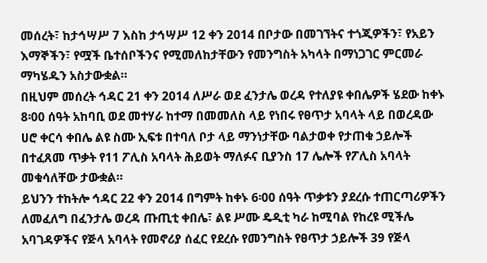መሰረት፣ ከታኅሣሥ 7 እስከ ታኅሣሥ 12 ቀን 2014 በቦታው በመገኘትና ተጎጂዎችን፣ የአይን እማኞችን፣ የሟች ቤተሰቦችንና የሚመለከታቸውን የመንግስት አካላት በማነጋገር ምርመራ ማካሄዱን አስታውቋል።
በዚህም መሰረት ኅዳር 21 ቀን 2014 ለሥራ ወደ ፈንታሌ ወረዳ የተለያዩ ቀበሌዎች ሄደው ከቀኑ 8፡00 ሰዓት አከባቢ ወደ መተሃራ ከተማ በመመለስ ላይ የነበሩ የፀጥታ አባላት ላይ በወረዳው ሀሮ ቀርሳ ቀበሌ ልዩ ስሙ ኢፍቱ በተባለ ቦታ ላይ ማንነታቸው ባልታወቀ የታጠቁ ኃይሎች በተፈጸመ ጥቃት የ11 ፖሊስ አባላት ሕይወት ማለፉና ቢያንስ 17 ሌሎች የፖሊስ አባላት መቁሳለቸው ታውቋል።
ይህንን ተከትሎ ኅዳር 22 ቀን 2014 በግምት ከቀኑ 6፡00 ሰዓት ጥቃቱን ያደረሱ ተጠርጣሪዎችን ለመፈለግ በፈንታሌ ወረዳ ጡጢቲ ቀበሌ፣ ልዩ ሥሙ ዴዲቲ ካራ ከሚባል የከረዩ ሚችሌ አባገዳዎችና የጅላ አባላት የመኖሪያ ሰፈር የደረሱ የመንግስት የፀጥታ ኃይሎች 39 የጅላ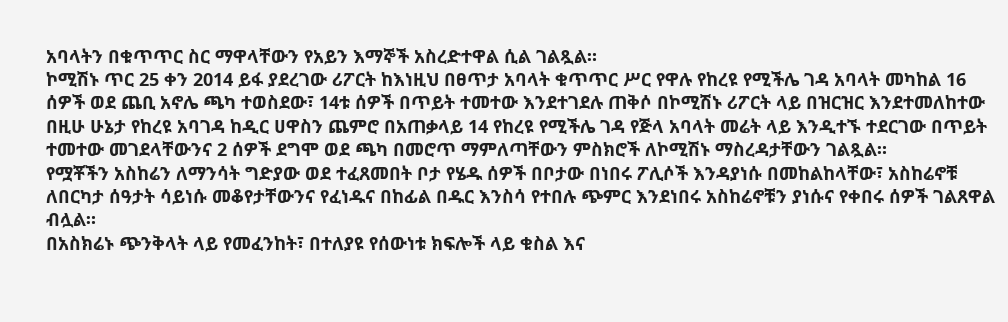አባላትን በቁጥጥር ስር ማዋላቸውን የአይን እማኞች አስረድተዋል ሲል ገልጿል።
ኮሚሽኑ ጥር 25 ቀን 2014 ይፋ ያደረገው ሪፖርት ከእነዚህ በፀጥታ አባላት ቁጥጥር ሥር የዋሉ የከረዩ የሚችሌ ገዳ አባላት መካከል 16 ሰዎች ወደ ጨቢ አኖሌ ጫካ ተወስደው፣ 14ቱ ሰዎች በጥይት ተመተው እንደተገደሉ ጠቅሶ በኮሚሽኑ ሪፖርት ላይ በዝርዝር እንደተመለከተው በዚሁ ሁኔታ የከረዩ አባገዳ ከዲር ሀዋስን ጨምሮ በአጠቃላይ 14 የከረዩ የሚችሌ ገዳ የጅላ አባላት መሬት ላይ እንዲተኙ ተደርገው በጥይት ተመተው መገደላቸውንና 2 ሰዎች ደግሞ ወደ ጫካ በመሮጥ ማምለጣቸውን ምስክሮች ለኮሚሽኑ ማስረዳታቸውን ገልጿል።
የሟቾችን አስከሬን ለማንሳት ግድያው ወደ ተፈጸመበት ቦታ የሄዱ ሰዎች በቦታው በነበሩ ፖሊሶች እንዳያነሱ በመከልከላቸው፣ አስከሬኖቹ ለበርካታ ሰዓታት ሳይነሱ መቆየታቸውንና የፈነዱና በከፊል በዱር እንስሳ የተበሉ ጭምር እንደነበሩ አስከሬኖቹን ያነሱና የቀበሩ ሰዎች ገልጸዋል ብሏል።
በአስክሬኑ ጭንቅላት ላይ የመፈንከት፣ በተለያዩ የሰውነቱ ክፍሎች ላይ ቁስል እና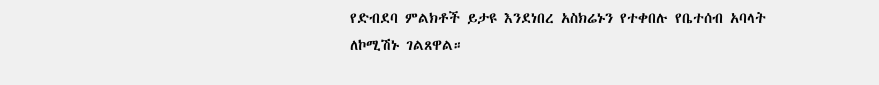የድብደባ ምልክቶች ይታዩ እንደነበረ አስክሬኑን የተቀበሉ የቤተሰብ አባላት ለኮሚሽኑ ገልጸዋል።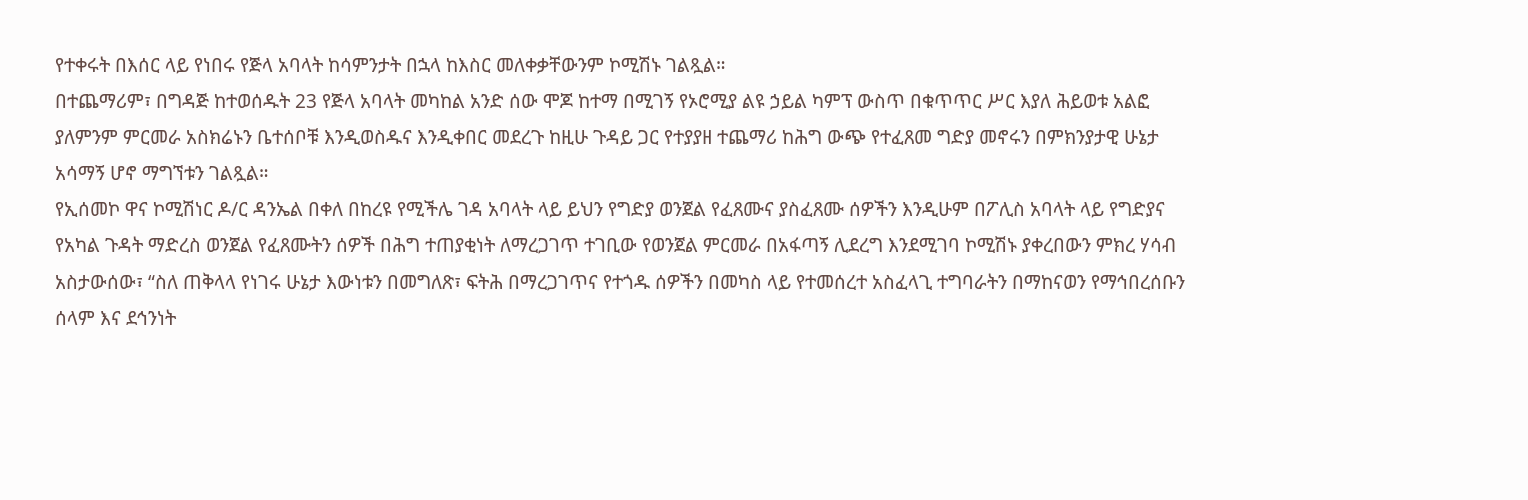የተቀሩት በእሰር ላይ የነበሩ የጅላ አባላት ከሳምንታት በኋላ ከእስር መለቀቃቸውንም ኮሚሽኑ ገልጿል።
በተጨማሪም፣ በግዳጅ ከተወሰዱት 23 የጅላ አባላት መካከል አንድ ሰው ሞጆ ከተማ በሚገኝ የኦሮሚያ ልዩ ኃይል ካምፕ ውስጥ በቁጥጥር ሥር እያለ ሕይወቱ አልፎ ያለምንም ምርመራ አስክሬኑን ቤተሰቦቹ እንዲወስዱና እንዲቀበር መደረጉ ከዚሁ ጉዳይ ጋር የተያያዘ ተጨማሪ ከሕግ ውጭ የተፈጸመ ግድያ መኖሩን በምክንያታዊ ሁኔታ አሳማኝ ሆኖ ማግኘቱን ገልጿል።
የኢሰመኮ ዋና ኮሚሽነር ዶ/ር ዳንኤል በቀለ በከረዩ የሚችሌ ገዳ አባላት ላይ ይህን የግድያ ወንጀል የፈጸሙና ያስፈጸሙ ሰዎችን እንዲሁም በፖሊስ አባላት ላይ የግድያና የአካል ጉዳት ማድረስ ወንጀል የፈጸሙትን ሰዎች በሕግ ተጠያቂነት ለማረጋገጥ ተገቢው የወንጀል ምርመራ በአፋጣኝ ሊደረግ እንደሚገባ ኮሚሽኑ ያቀረበውን ምክረ ሃሳብ አስታውሰው፣ “ስለ ጠቅላላ የነገሩ ሁኔታ እውነቱን በመግለጽ፣ ፍትሕ በማረጋገጥና የተጎዱ ሰዎችን በመካስ ላይ የተመሰረተ አስፈላጊ ተግባራትን በማከናወን የማኅበረሰቡን ሰላም እና ደኅንነት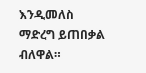እንዲመለስ ማድረግ ይጠበቃል ብለዋል።